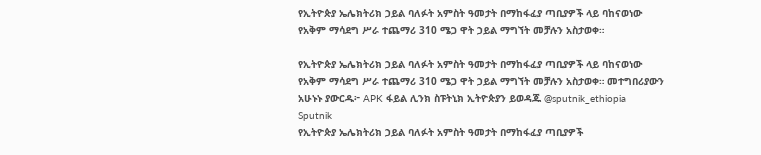የኢትዮጵያ ኤሌክትሪክ ኃይል ባለፉት አምስት ዓመታት በማከፋፈያ ጣቢያዎች ላይ ባከናወነው የአቅም ማሳደግ ሥራ ተጨማሪ 310 ሜጋ ዋት ኃይል ማግኘት መቻሉን አስታወቀ።

የኢትዮጵያ ኤሌክትሪክ ኃይል ባለፉት አምስት ዓመታት በማከፋፈያ ጣቢያዎች ላይ ባከናወነው የአቅም ማሳደግ ሥራ ተጨማሪ 310 ሜጋ ዋት ኃይል ማግኘት መቻሉን አስታወቀ። መተግበሪያውን አሁኑኑ ያውርዱ፦ APK ፋይል ሊንክ ስፑትኒክ ኢትዮጵያን ይወዳጁ @sputnik_ethiopia
Sputnik
የኢትዮጵያ ኤሌክትሪክ ኃይል ባለፉት አምስት ዓመታት በማከፋፈያ ጣቢያዎች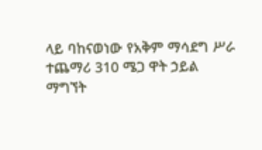ላይ ባከናወነው የአቅም ማሳደግ ሥራ ተጨማሪ 310 ሜጋ ዋት ኃይል ማግኘት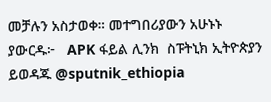መቻሉን አስታወቀ። መተግበሪያውን አሁኑኑ ያውርዱ፦   APK ፋይል ሊንክ  ስፑትኒክ ኢትዮጵያን ይወዳጁ @sputnik_ethiopia